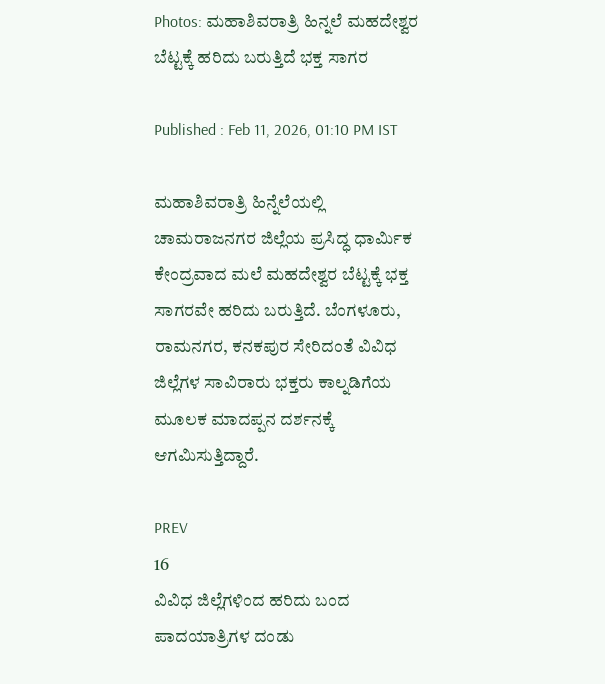Photos: ಮಹಾಶಿವರಾತ್ರಿ ಹಿನ್ನಲೆ ಮಹದೇಶ್ವರ ಬೆಟ್ಟಕ್ಕೆ ಹರಿದು ಬರುತ್ತಿದೆ ಭಕ್ತ ಸಾಗರ

Published : Feb 11, 2026, 01:10 PM IST

ಮಹಾಶಿವರಾತ್ರಿ ಹಿನ್ನೆಲೆಯಲ್ಲಿ ಚಾಮರಾಜನಗರ ಜಿಲ್ಲೆಯ ಪ್ರಸಿದ್ಧ ಧಾರ್ಮಿಕ ಕೇಂದ್ರವಾದ ಮಲೆ ಮಹದೇಶ್ವರ ಬೆಟ್ಟಕ್ಕೆ ಭಕ್ತ ಸಾಗರವೇ ಹರಿದು ಬರುತ್ತಿದೆ. ಬೆಂಗಳೂರು, ರಾಮನಗರ, ಕನಕಪುರ ಸೇರಿದಂತೆ ವಿವಿಧ ಜಿಲ್ಲೆಗಳ ಸಾವಿರಾರು ಭಕ್ತರು ಕಾಲ್ನಡಿಗೆಯ ಮೂಲಕ ಮಾದಪ್ಪನ ದರ್ಶನಕ್ಕೆ ಆಗಮಿಸುತ್ತಿದ್ದಾರೆ.

PREV
16
ವಿವಿಧ ಜಿಲ್ಲೆಗಳಿಂದ ಹರಿದು ಬಂದ ಪಾದಯಾತ್ರಿಗಳ ದಂಡು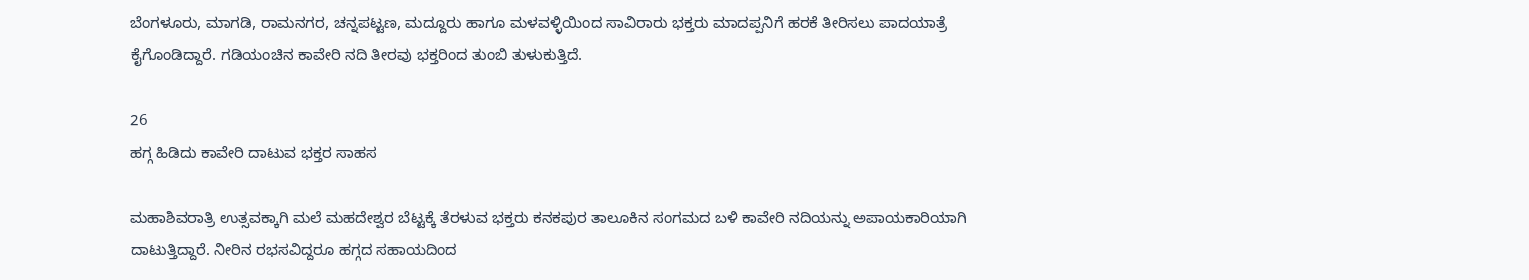ಬೆಂಗಳೂರು, ಮಾಗಡಿ, ರಾಮನಗರ, ಚನ್ನಪಟ್ಟಣ, ಮದ್ದೂರು ಹಾಗೂ ಮಳವಳ್ಳಿಯಿಂದ ಸಾವಿರಾರು ಭಕ್ತರು ಮಾದಪ್ಪನಿಗೆ ಹರಕೆ ತೀರಿಸಲು ಪಾದಯಾತ್ರೆ ಕೈಗೊಂಡಿದ್ದಾರೆ. ಗಡಿಯಂಚಿನ ಕಾವೇರಿ ನದಿ ತೀರವು ಭಕ್ತರಿಂದ ತುಂಬಿ ತುಳುಕುತ್ತಿದೆ.

26
ಹಗ್ಗ ಹಿಡಿದು ಕಾವೇರಿ ದಾಟುವ ಭಕ್ತರ ಸಾಹಸ

ಮಹಾಶಿವರಾತ್ರಿ ಉತ್ಸವಕ್ಕಾಗಿ ಮಲೆ ಮಹದೇಶ್ವರ ಬೆಟ್ಟಕ್ಕೆ ತೆರಳುವ ಭಕ್ತರು ಕನಕಪುರ ತಾಲೂಕಿನ ಸಂಗಮದ ಬಳಿ ಕಾವೇರಿ ನದಿಯನ್ನು ಅಪಾಯಕಾರಿಯಾಗಿ ದಾಟುತ್ತಿದ್ದಾರೆ. ನೀರಿನ ರಭಸವಿದ್ದರೂ ಹಗ್ಗದ ಸಹಾಯದಿಂದ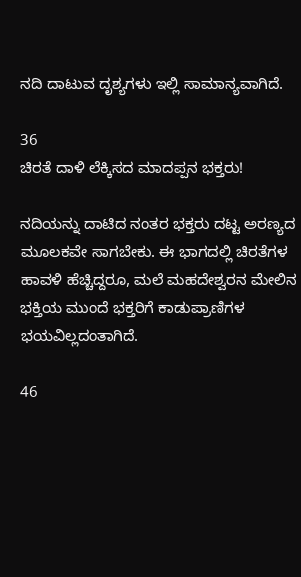ನದಿ ದಾಟುವ ದೃಶ್ಯಗಳು ಇಲ್ಲಿ ಸಾಮಾನ್ಯವಾಗಿದೆ.

36
ಚಿರತೆ ದಾಳಿ ಲೆಕ್ಕಿಸದ ಮಾದಪ್ಪನ ಭಕ್ತರು!

ನದಿಯನ್ನು ದಾಟಿದ ನಂತರ ಭಕ್ತರು ದಟ್ಟ ಅರಣ್ಯದ ಮೂಲಕವೇ ಸಾಗಬೇಕು. ಈ ಭಾಗದಲ್ಲಿ ಚಿರತೆಗಳ ಹಾವಳಿ ಹೆಚ್ಚಿದ್ದರೂ, ಮಲೆ ಮಹದೇಶ್ವರನ ಮೇಲಿನ ಭಕ್ತಿಯ ಮುಂದೆ ಭಕ್ತರಿಗೆ ಕಾಡುಪ್ರಾಣಿಗಳ ಭಯವಿಲ್ಲದಂತಾಗಿದೆ.

46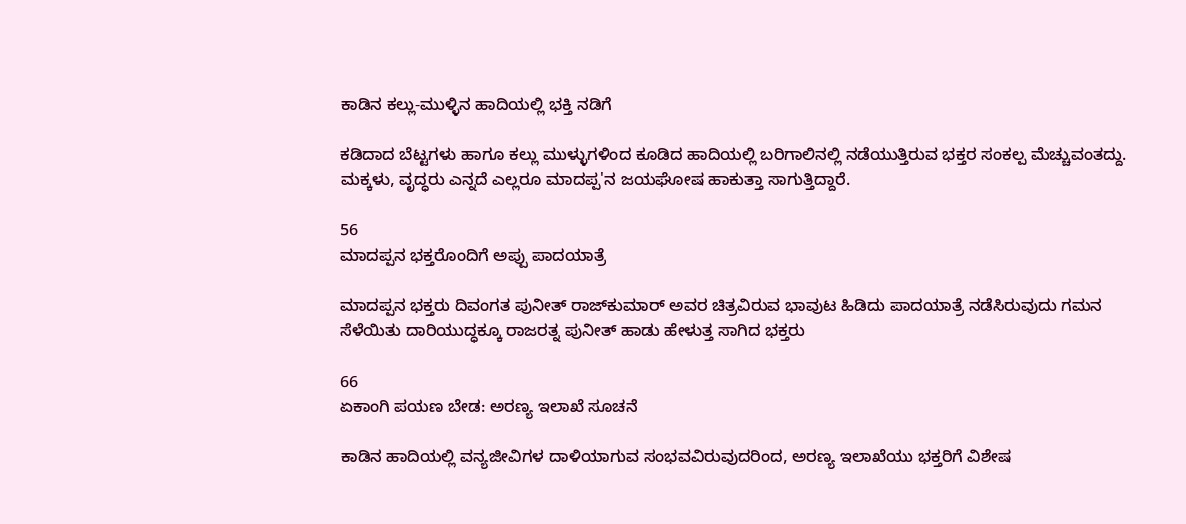ಕಾಡಿನ ಕಲ್ಲು-ಮುಳ್ಳಿನ ಹಾದಿಯಲ್ಲಿ ಭಕ್ತಿ ನಡಿಗೆ

ಕಡಿದಾದ ಬೆಟ್ಟಗಳು ಹಾಗೂ ಕಲ್ಲು ಮುಳ್ಳುಗಳಿಂದ ಕೂಡಿದ ಹಾದಿಯಲ್ಲಿ ಬರಿಗಾಲಿನಲ್ಲಿ ನಡೆಯುತ್ತಿರುವ ಭಕ್ತರ ಸಂಕಲ್ಪ ಮೆಚ್ಚುವಂತದ್ದು. ಮಕ್ಕಳು, ವೃದ್ಧರು ಎನ್ನದೆ ಎಲ್ಲರೂ ಮಾದಪ್ಪ'ನ ಜಯಘೋಷ ಹಾಕುತ್ತಾ ಸಾಗುತ್ತಿದ್ದಾರೆ.

56
ಮಾದಪ್ಪನ ಭಕ್ತರೊಂದಿಗೆ ಅಪ್ಪು ಪಾದಯಾತ್ರೆ

ಮಾದಪ್ಪನ ಭಕ್ತರು ದಿವಂಗತ ಪುನೀತ್ ರಾಜ್‌ಕುಮಾರ್ ಅವರ ಚಿತ್ರವಿರುವ ಭಾವುಟ ಹಿಡಿದು ಪಾದಯಾತ್ರೆ ನಡೆಸಿರುವುದು ಗಮನ ಸೆಳೆಯಿತು ದಾರಿಯುದ್ಧಕ್ಕೂ ರಾಜರತ್ನ ಪುನೀತ್ ಹಾಡು ಹೇಳುತ್ತ ಸಾಗಿದ ಭಕ್ತರು

66
ಏಕಾಂಗಿ ಪಯಣ ಬೇಡ: ಅರಣ್ಯ ಇಲಾಖೆ ಸೂಚನೆ

ಕಾಡಿನ ಹಾದಿಯಲ್ಲಿ ವನ್ಯಜೀವಿಗಳ ದಾಳಿಯಾಗುವ ಸಂಭವವಿರುವುದರಿಂದ, ಅರಣ್ಯ ಇಲಾಖೆಯು ಭಕ್ತರಿಗೆ ವಿಶೇಷ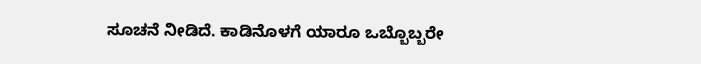ಸೂಚನೆ ನೀಡಿದೆ. ಕಾಡಿನೊಳಗೆ ಯಾರೂ ಒಬ್ಬೊಬ್ಬರೇ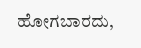ಹೋಗಬಾರದು,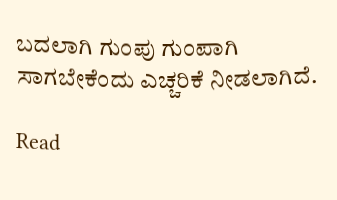ಬದಲಾಗಿ ಗುಂಪು ಗುಂಪಾಗಿ ಸಾಗಬೇಕೆಂದು ಎಚ್ಚರಿಕೆ ನೀಡಲಾಗಿದೆ.

Read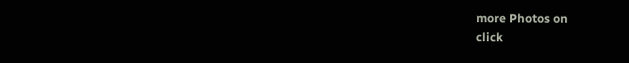more Photos on
click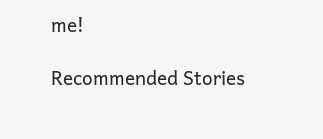me!

Recommended Stories